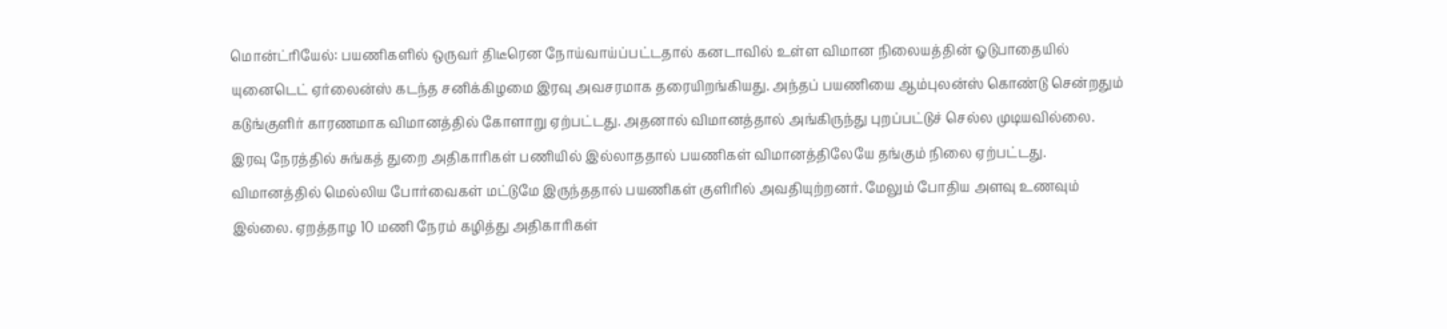மொன்ட்ரியேல்: பயணிகளில் ஒருவர் திடீரென நோய்வாய்ப்பட்டதால் கனடாவில் உள்ள விமான நிலையத்தின் ஓடுபாதையில் யுனைடெட் ஏர்லைன்ஸ் கடந்த சனிக்கிழமை இரவு அவசரமாக தரையிறங்கியது. அந்தப் பயணியை ஆம்புலன்ஸ் கொண்டு சென்றதும் கடுங்குளிர் காரணமாக விமானத்தில் கோளாறு ஏற்பட்டது. அதனால் விமானத்தால் அங்கிருந்து புறப்பட்டுச் செல்ல முடியவில்லை. இரவு நேரத்தில் சுங்கத் துறை அதிகாரிகள் பணியில் இல்லாததால் பயணிகள் விமானத்திலேயே தங்கும் நிலை ஏற்பட்டது. விமானத்தில் மெல்லிய போர்வைகள் மட்டுமே இருந்ததால் பயணிகள் குளிரில் அவதியுற்றனர். மேலும் போதிய அளவு உணவும் இல்லை. ஏறத்தாழ 10 மணி நேரம் கழித்து அதிகாரிகள்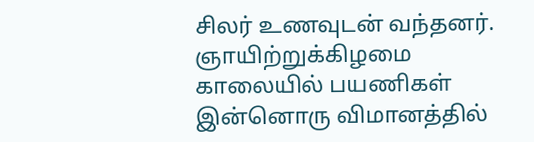சிலர் உணவுடன் வந்தனர். ஞாயிற்றுக்கிழமை காலையில் பயணிகள் இன்னொரு விமானத்தில்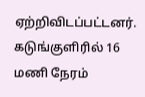ஏற்றிவிடப்பட்டனர்.
கடுங்குளிரில் 16 மணி நேரம்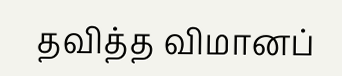தவித்த விமானப்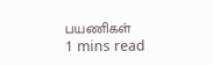பயணிகள்
1 mins read